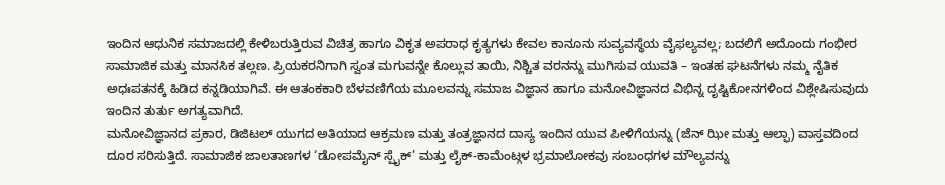ಇಂದಿನ ಆಧುನಿಕ ಸಮಾಜದಲ್ಲಿ ಕೇಳಿಬರುತ್ತಿರುವ ವಿಚಿತ್ರ ಹಾಗೂ ವಿಕೃತ ಅಪರಾಧ ಕೃತ್ಯಗಳು ಕೇವಲ ಕಾನೂನು ಸುವ್ಯವಸ್ಥೆಯ ವೈಫಲ್ಯವಲ್ಲ; ಬದಲಿಗೆ ಅದೊಂದು ಗಂಭೀರ ಸಾಮಾಜಿಕ ಮತ್ತು ಮಾನಸಿಕ ತಲ್ಲಣ. ಪ್ರಿಯಕರನಿಗಾಗಿ ಸ್ವಂತ ಮಗುವನ್ನೇ ಕೊಲ್ಲುವ ತಾಯಿ, ನಿಶ್ಚಿತ ವರನನ್ನು ಮುಗಿಸುವ ಯುವತಿ – ಇಂತಹ ಘಟನೆಗಳು ನಮ್ಮ ನೈತಿಕ ಅಧಃಪತನಕ್ಕೆ ಹಿಡಿದ ಕನ್ನಡಿಯಾಗಿವೆ. ಈ ಆತಂಕಕಾರಿ ಬೆಳವಣಿಗೆಯ ಮೂಲವನ್ನು ಸಮಾಜ ವಿಜ್ಞಾನ ಹಾಗೂ ಮನೋವಿಜ್ಞಾನದ ವಿಭಿನ್ನ ದೃಷ್ಟಿಕೋನಗಳಿಂದ ವಿಶ್ಲೇಷಿಸುವುದು ಇಂದಿನ ತುರ್ತು ಅಗತ್ಯವಾಗಿದೆ.
ಮನೋವಿಜ್ಞಾನದ ಪ್ರಕಾರ, ಡಿಜಿಟಲ್ ಯುಗದ ಅತಿಯಾದ ಆಕ್ರಮಣ ಮತ್ತು ತಂತ್ರಜ್ಞಾನದ ದಾಸ್ಯ ಇಂದಿನ ಯುವ ಪೀಳಿಗೆಯನ್ನು (ಜೆನ್ ಝೀ ಮತ್ತು ಆಲ್ಫಾ) ವಾಸ್ತವದಿಂದ ದೂರ ಸರಿಸುತ್ತಿದೆ. ಸಾಮಾಜಿಕ ಜಾಲತಾಣಗಳ ‘ಡೋಪಮೈನ್ ಸ್ಪೈಕ್’ ಮತ್ತು ಲೈಕ್-ಕಾಮೆಂಟ್ಗಳ ಭ್ರಮಾಲೋಕವು ಸಂಬಂಧಗಳ ಮೌಲ್ಯವನ್ನು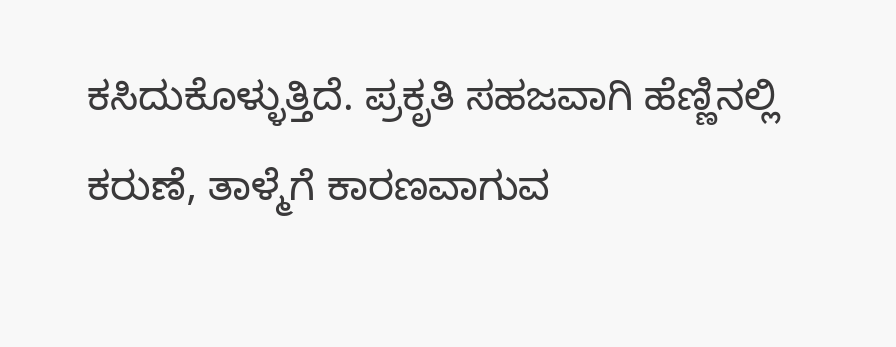ಕಸಿದುಕೊಳ್ಳುತ್ತಿದೆ. ಪ್ರಕೃತಿ ಸಹಜವಾಗಿ ಹೆಣ್ಣಿನಲ್ಲಿ ಕರುಣೆ, ತಾಳ್ಮೆಗೆ ಕಾರಣವಾಗುವ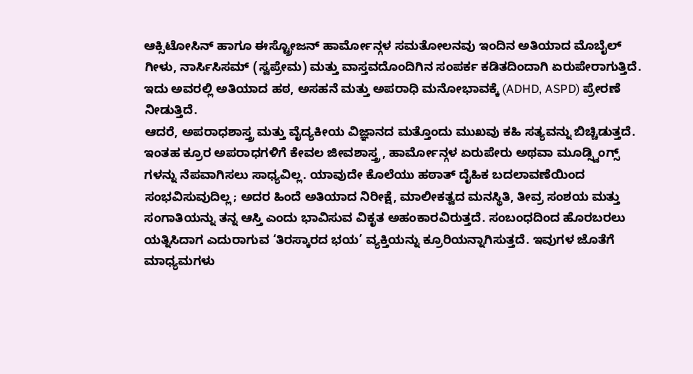ಆಕ್ಸಿಟೋಸಿನ್ ಹಾಗೂ ಈಸ್ಟ್ರೋಜನ್ ಹಾರ್ಮೋನ್ಗಳ ಸಮತೋಲನವು ಇಂದಿನ ಅತಿಯಾದ ಮೊಬೈಲ್ ಗೀಳು, ನಾರ್ಸಿಸಿಸಮ್ (ಸ್ವಪ್ರೇಮ) ಮತ್ತು ವಾಸ್ತವದೊಂದಿಗಿನ ಸಂಪರ್ಕ ಕಡಿತದಿಂದಾಗಿ ಏರುಪೇರಾಗುತ್ತಿದೆ. ಇದು ಅವರಲ್ಲಿ ಅತಿಯಾದ ಹಠ, ಅಸಹನೆ ಮತ್ತು ಅಪರಾಧಿ ಮನೋಭಾವಕ್ಕೆ (ADHD, ASPD) ಪ್ರೇರಣೆ ನೀಡುತ್ತಿದೆ.
ಆದರೆ, ಅಪರಾಧಶಾಸ್ತ್ರ ಮತ್ತು ವೈದ್ಯಕೀಯ ವಿಜ್ಞಾನದ ಮತ್ತೊಂದು ಮುಖವು ಕಹಿ ಸತ್ಯವನ್ನು ಬಿಚ್ಚಿಡುತ್ತದೆ. ಇಂತಹ ಕ್ರೂರ ಅಪರಾಧಗಳಿಗೆ ಕೇವಲ ಜೀವಶಾಸ್ತ್ರ, ಹಾರ್ಮೋನ್ಗಳ ಏರುಪೇರು ಅಥವಾ ಮೂಡ್ಸ್ವಿಂಗ್ಸ್ ಗಳನ್ನು ನೆಪವಾಗಿಸಲು ಸಾಧ್ಯವಿಲ್ಲ. ಯಾವುದೇ ಕೊಲೆಯು ಹಠಾತ್ ದೈಹಿಕ ಬದಲಾವಣೆಯಿಂದ ಸಂಭವಿಸುವುದಿಲ್ಲ; ಅದರ ಹಿಂದೆ ಅತಿಯಾದ ನಿರೀಕ್ಷೆ, ಮಾಲೀಕತ್ವದ ಮನಸ್ಥಿತಿ, ತೀವ್ರ ಸಂಶಯ ಮತ್ತು ಸಂಗಾತಿಯನ್ನು ತನ್ನ ಆಸ್ತಿ ಎಂದು ಭಾವಿಸುವ ವಿಕೃತ ಅಹಂಕಾರವಿರುತ್ತದೆ. ಸಂಬಂಧದಿಂದ ಹೊರಬರಲು ಯತ್ನಿಸಿದಾಗ ಎದುರಾಗುವ ‘ತಿರಸ್ಕಾರದ ಭಯ’ ವ್ಯಕ್ತಿಯನ್ನು ಕ್ರೂರಿಯನ್ನಾಗಿಸುತ್ತದೆ. ಇವುಗಳ ಜೊತೆಗೆ ಮಾಧ್ಯಮಗಳು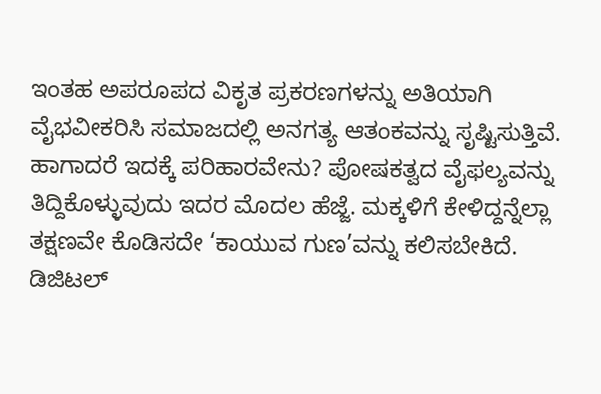ಇಂತಹ ಅಪರೂಪದ ವಿಕೃತ ಪ್ರಕರಣಗಳನ್ನು ಅತಿಯಾಗಿ ವೈಭವೀಕರಿಸಿ ಸಮಾಜದಲ್ಲಿ ಅನಗತ್ಯ ಆತಂಕವನ್ನು ಸೃಷ್ಟಿಸುತ್ತಿವೆ.
ಹಾಗಾದರೆ ಇದಕ್ಕೆ ಪರಿಹಾರವೇನು? ಪೋಷಕತ್ವದ ವೈಫಲ್ಯವನ್ನು ತಿದ್ದಿಕೊಳ್ಳುವುದು ಇದರ ಮೊದಲ ಹೆಜ್ಜೆ. ಮಕ್ಕಳಿಗೆ ಕೇಳಿದ್ದನ್ನೆಲ್ಲಾ ತಕ್ಷಣವೇ ಕೊಡಿಸದೇ ‘ಕಾಯುವ ಗುಣ’ವನ್ನು ಕಲಿಸಬೇಕಿದೆ. ಡಿಜಿಟಲ್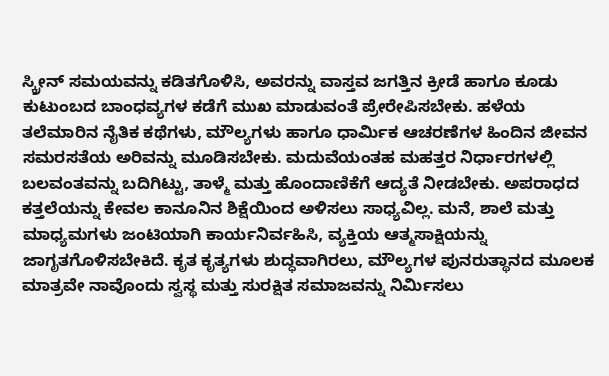ಸ್ಕ್ರೀನ್ ಸಮಯವನ್ನು ಕಡಿತಗೊಳಿಸಿ, ಅವರನ್ನು ವಾಸ್ತವ ಜಗತ್ತಿನ ಕ್ರೀಡೆ ಹಾಗೂ ಕೂಡು ಕುಟುಂಬದ ಬಾಂಧವ್ಯಗಳ ಕಡೆಗೆ ಮುಖ ಮಾಡುವಂತೆ ಪ್ರೇರೇಪಿಸಬೇಕು. ಹಳೆಯ ತಲೆಮಾರಿನ ನೈತಿಕ ಕಥೆಗಳು, ಮೌಲ್ಯಗಳು ಹಾಗೂ ಧಾರ್ಮಿಕ ಆಚರಣೆಗಳ ಹಿಂದಿನ ಜೀವನ ಸಮರಸತೆಯ ಅರಿವನ್ನು ಮೂಡಿಸಬೇಕು. ಮದುವೆಯಂತಹ ಮಹತ್ತರ ನಿರ್ಧಾರಗಳಲ್ಲಿ ಬಲವಂತವನ್ನು ಬದಿಗಿಟ್ಟು, ತಾಳ್ಮೆ ಮತ್ತು ಹೊಂದಾಣಿಕೆಗೆ ಆದ್ಯತೆ ನೀಡಬೇಕು. ಅಪರಾಧದ ಕತ್ತಲೆಯನ್ನು ಕೇವಲ ಕಾನೂನಿನ ಶಿಕ್ಷೆಯಿಂದ ಅಳಿಸಲು ಸಾಧ್ಯವಿಲ್ಲ. ಮನೆ, ಶಾಲೆ ಮತ್ತು ಮಾಧ್ಯಮಗಳು ಜಂಟಿಯಾಗಿ ಕಾರ್ಯನಿರ್ವಹಿಸಿ, ವ್ಯಕ್ತಿಯ ಆತ್ಮಸಾಕ್ಷಿಯನ್ನು ಜಾಗೃತಗೊಳಿಸಬೇಕಿದೆ. ಕೃತ ಕೃತ್ಯಗಳು ಶುದ್ಧವಾಗಿರಲು, ಮೌಲ್ಯಗಳ ಪುನರುತ್ಥಾನದ ಮೂಲಕ ಮಾತ್ರವೇ ನಾವೊಂದು ಸ್ವಸ್ಥ ಮತ್ತು ಸುರಕ್ಷಿತ ಸಮಾಜವನ್ನು ನಿರ್ಮಿಸಲು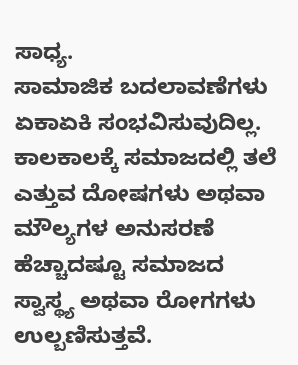ಸಾಧ್ಯ.
ಸಾಮಾಜಿಕ ಬದಲಾವಣೆಗಳು ಏಕಾಏಕಿ ಸಂಭವಿಸುವುದಿಲ್ಲ. ಕಾಲಕಾಲಕ್ಕೆ ಸಮಾಜದಲ್ಲಿ ತಲೆ ಎತ್ತುವ ದೋಷಗಳು ಅಥವಾ ಮೌಲ್ಯಗಳ ಅನುಸರಣೆ ಹೆಚ್ಚಾದಷ್ಟೂ ಸಮಾಜದ ಸ್ವಾಸ್ಥ್ಯ ಅಥವಾ ರೋಗಗಳು ಉಲ್ಬಣಿಸುತ್ತವೆ.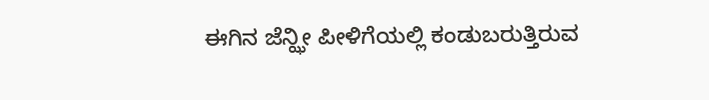ಈಗಿನ ಜೆನ್ಝೀ ಪೀಳಿಗೆಯಲ್ಲಿ ಕಂಡುಬರುತ್ತಿರುವ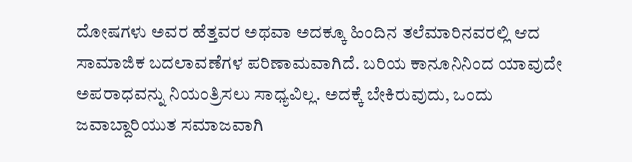ದೋಷಗಳು ಅವರ ಹೆತ್ತವರ ಅಥವಾ ಅದಕ್ಕೂ ಹಿಂದಿನ ತಲೆಮಾರಿನವರಲ್ಲಿ ಆದ ಸಾಮಾಜಿಕ ಬದಲಾವಣೆಗಳ ಪರಿಣಾಮವಾಗಿದೆ. ಬರಿಯ ಕಾನೂನಿನಿಂದ ಯಾವುದೇ ಅಪರಾಧವನ್ನು ನಿಯಂತ್ರಿಸಲು ಸಾಧ್ಯವಿಲ್ಲ. ಅದಕ್ಕೆ ಬೇಕಿರುವುದು, ಒಂದು ಜವಾಬ್ದಾರಿಯುತ ಸಮಾಜವಾಗಿ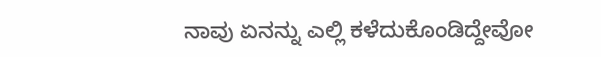ನಾವು ಏನನ್ನು ಎಲ್ಲಿ ಕಳೆದುಕೊಂಡಿದ್ದೇವೋ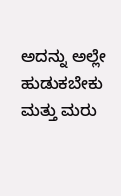ಅದನ್ನು ಅಲ್ಲೇ ಹುಡುಕಬೇಕು ಮತ್ತು ಮರು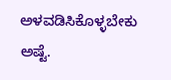ಅಳವಡಿಸಿಕೊಳ್ಳಬೇಕು ಅಷ್ಟೆ.